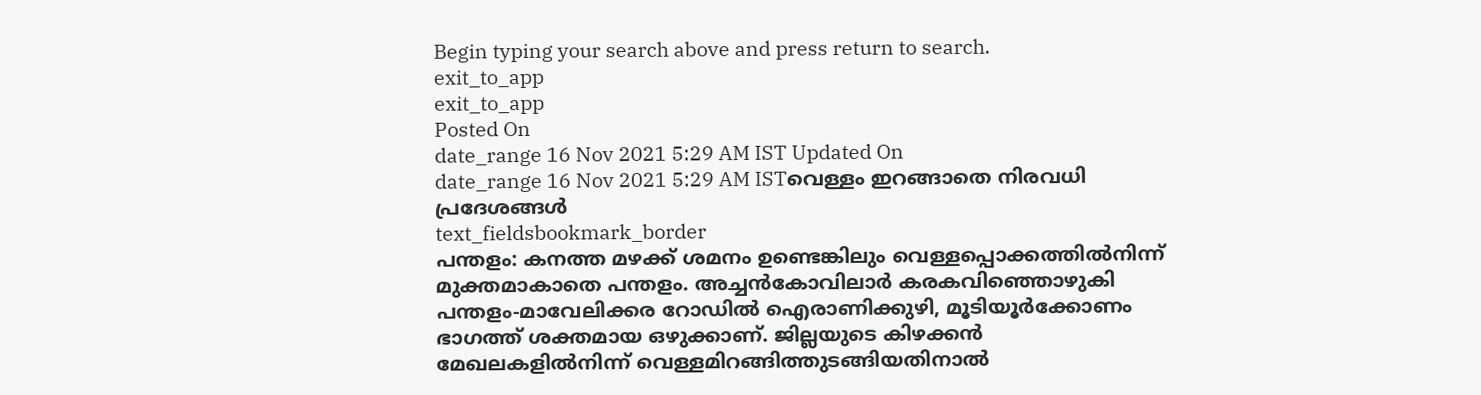Begin typing your search above and press return to search.
exit_to_app
exit_to_app
Posted On
date_range 16 Nov 2021 5:29 AM IST Updated On
date_range 16 Nov 2021 5:29 AM ISTവെള്ളം ഇറങ്ങാതെ നിരവധി പ്രദേശങ്ങൾ
text_fieldsbookmark_border
പന്തളം: കനത്ത മഴക്ക് ശമനം ഉണ്ടെങ്കിലും വെള്ളപ്പൊക്കത്തിൽനിന്ന് മുക്തമാകാതെ പന്തളം. അച്ചൻകോവിലാർ കരകവിഞ്ഞൊഴുകി പന്തളം-മാവേലിക്കര റോഡിൽ ഐരാണിക്കുഴി, മൂടിയൂർക്കോണം ഭാഗത്ത് ശക്തമായ ഒഴുക്കാണ്. ജില്ലയുടെ കിഴക്കൻ മേഖലകളിൽനിന്ന് വെള്ളമിറങ്ങിത്തുടങ്ങിയതിനാൽ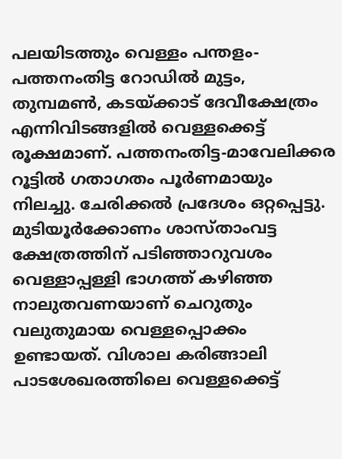പലയിടത്തും വെള്ളം പന്തളം-പത്തനംതിട്ട റോഡിൽ മുട്ടം, തുമ്പമൺ, കടയ്ക്കാട് ദേവീക്ഷേത്രം എന്നിവിടങ്ങളിൽ വെള്ളക്കെട്ട് രൂക്ഷമാണ്. പത്തനംതിട്ട-മാവേലിക്കര റൂട്ടിൽ ഗതാഗതം പൂർണമായും നിലച്ചു. ചേരിക്കൽ പ്രദേശം ഒറ്റപ്പെട്ടു. മുടിയൂർക്കോണം ശാസ്താംവട്ട ക്ഷേത്രത്തിന് പടിഞ്ഞാറുവശം വെള്ളാപ്പള്ളി ഭാഗത്ത് കഴിഞ്ഞ നാലുതവണയാണ് ചെറുതും വലുതുമായ വെള്ളപ്പൊക്കം ഉണ്ടായത്. വിശാല കരിങ്ങാലി പാടശേഖരത്തിലെ വെള്ളക്കെട്ട്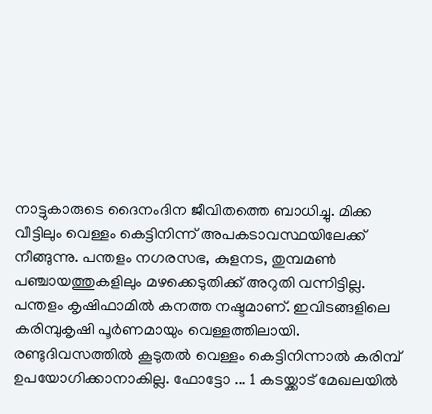നാട്ടുകാരുടെ ദൈനംദിന ജീവിതത്തെ ബാധിച്ചു. മിക്ക വീട്ടിലും വെള്ളം കെട്ടിനിന്ന് അപകടാവസ്ഥയിലേക്ക് നീങ്ങുന്നു. പന്തളം നഗരസഭ, കുളനട, തുമ്പമൺ പഞ്ചായത്തുകളിലും മഴക്കെടുതിക്ക് അറുതി വന്നിട്ടില്ല. പന്തളം കൃഷിഫാമിൽ കനത്ത നഷ്ടമാണ്. ഇവിടങ്ങളിലെ കരിമ്പുകൃഷി പൂർണമായും വെള്ളത്തിലായി. രണ്ടുദിവസത്തിൽ കൂടുതൽ വെള്ളം കെട്ടിനിന്നാൽ കരിമ്പ് ഉപയോഗിക്കാനാകില്ല. ഫോട്ടോ ... 1 കടയ്ക്കാട് മേഖലയിൽ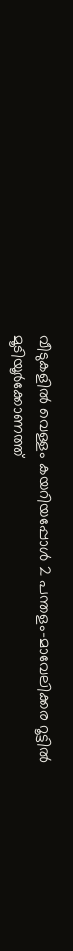വീടുകളിൽ വെള്ളം കയറിയപ്പോൾ 2 പന്തളം-മാവേലിക്കര റൂട്ടിൽ മൂടിയൂർക്കോണത്ത്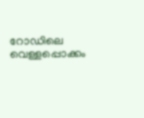റോഡിലെ വെള്ളപ്പൊക്കം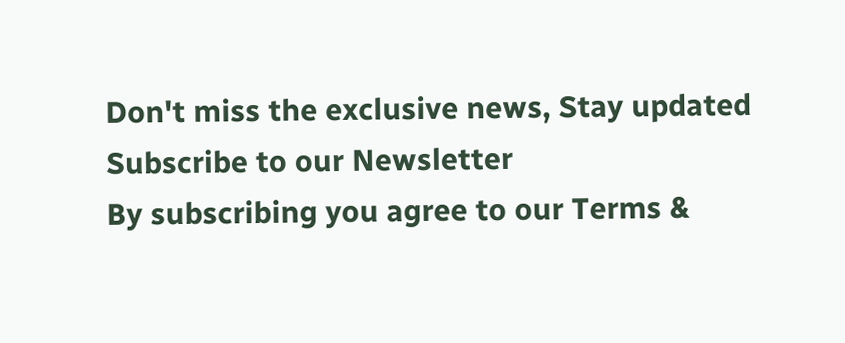Don't miss the exclusive news, Stay updated
Subscribe to our Newsletter
By subscribing you agree to our Terms &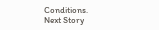Conditions.
Next Story